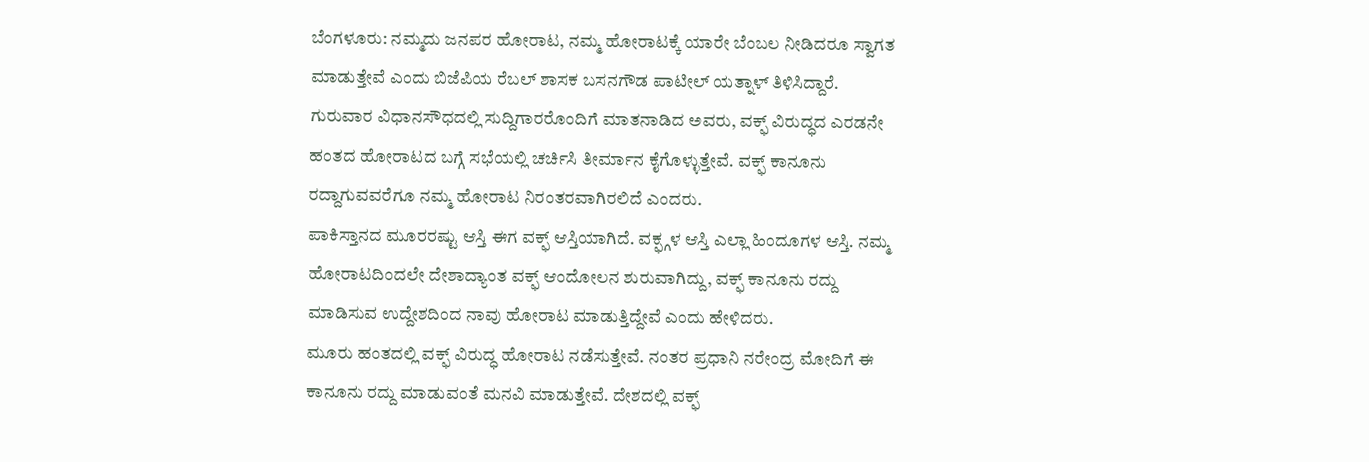ಬೆಂಗಳೂರು: ನಮ್ಮದು ಜನಪರ ಹೋರಾಟ, ನಮ್ಮ ಹೋರಾಟಕ್ಕೆ ಯಾರೇ ಬೆಂಬಲ ನೀಡಿದರೂ ಸ್ವಾಗತ ಮಾಡುತ್ತೇವೆ ಎಂದು ಬಿಜೆಪಿಯ ರೆಬಲ್ ಶಾಸಕ ಬಸನಗೌಡ ಪಾಟೀಲ್ ಯತ್ನಾಳ್ ತಿಳಿಸಿದ್ದಾರೆ.
ಗುರುವಾರ ವಿಧಾನಸೌಧದಲ್ಲಿ ಸುದ್ದಿಗಾರರೊಂದಿಗೆ ಮಾತನಾಡಿದ ಅವರು, ವಕ್ಫ್ ವಿರುದ್ಧದ ಎರಡನೇ ಹಂತದ ಹೋರಾಟದ ಬಗ್ಗೆ ಸಭೆಯಲ್ಲಿ ಚರ್ಚಿಸಿ ತೀರ್ಮಾನ ಕೈಗೊಳ್ಳುತ್ತೇವೆ. ವಕ್ಫ್ ಕಾನೂನು ರದ್ದಾಗುವವರೆಗೂ ನಮ್ಮ ಹೋರಾಟ ನಿರಂತರವಾಗಿರಲಿದೆ ಎಂದರು.
ಪಾಕಿಸ್ತಾನದ ಮೂರರಷ್ಟು ಆಸ್ತಿ ಈಗ ವಕ್ಫ್ ಆಸ್ತಿಯಾಗಿದೆ. ವಕ್ಫ್ಗಳ ಆಸ್ತಿ ಎಲ್ಲಾ ಹಿಂದೂಗಳ ಆಸ್ತಿ. ನಮ್ಮ ಹೋರಾಟದಿಂದಲೇ ದೇಶಾದ್ಯಾಂತ ವಕ್ಫ್ ಆಂದೋಲನ ಶುರುವಾಗಿದ್ದು, ವಕ್ಫ್ ಕಾನೂನು ರದ್ದು ಮಾಡಿಸುವ ಉದ್ದೇಶದಿಂದ ನಾವು ಹೋರಾಟ ಮಾಡುತ್ತಿದ್ದೇವೆ ಎಂದು ಹೇಳಿದರು.
ಮೂರು ಹಂತದಲ್ಲಿ ವಕ್ಫ್ ವಿರುದ್ಧ ಹೋರಾಟ ನಡೆಸುತ್ತೇವೆ. ನಂತರ ಪ್ರಧಾನಿ ನರೇಂದ್ರ ಮೋದಿಗೆ ಈ ಕಾನೂನು ರದ್ದು ಮಾಡುವಂತೆ ಮನವಿ ಮಾಡುತ್ತೇವೆ. ದೇಶದಲ್ಲಿ ವಕ್ಫ್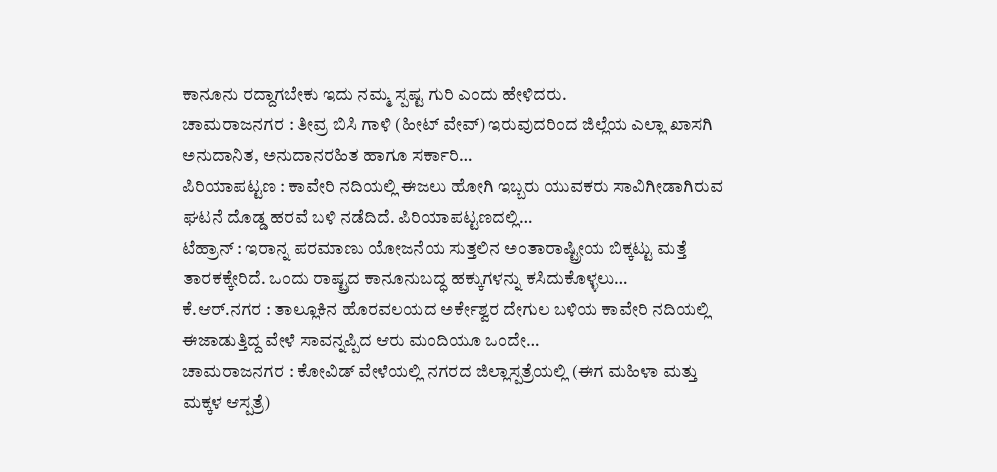ಕಾನೂನು ರದ್ದಾಗಬೇಕು ಇದು ನಮ್ಮ ಸ್ಪಷ್ಟ ಗುರಿ ಎಂದು ಹೇಳಿದರು.
ಚಾಮರಾಜನಗರ : ತೀವ್ರ ಬಿಸಿ ಗಾಳಿ (ಹೀಟ್ ವೇವ್) ಇರುವುದರಿಂದ ಜಿಲ್ಲೆಯ ಎಲ್ಲಾ ಖಾಸಗಿ ಅನುದಾನಿತ, ಅನುದಾನರಹಿತ ಹಾಗೂ ಸರ್ಕಾರಿ…
ಪಿರಿಯಾಪಟ್ಟಣ : ಕಾವೇರಿ ನದಿಯಲ್ಲಿ ಈಜಲು ಹೋಗಿ ಇಬ್ಬರು ಯುವಕರು ಸಾವಿಗೀಡಾಗಿರುವ ಘಟನೆ ದೊಡ್ಡ ಹರವೆ ಬಳಿ ನಡೆದಿದೆ. ಪಿರಿಯಾಪಟ್ಟಣದಲ್ಲಿ…
ಟೆಹ್ರಾನ್ : ಇರಾನ್ನ ಪರಮಾಣು ಯೋಜನೆಯ ಸುತ್ತಲಿನ ಅಂತಾರಾಷ್ಟ್ರೀಯ ಬಿಕ್ಕಟ್ಟು ಮತ್ತೆ ತಾರಕಕ್ಕೇರಿದೆ. ಒಂದು ರಾಷ್ಟ್ರದ ಕಾನೂನುಬದ್ಧ ಹಕ್ಕುಗಳನ್ನು ಕಸಿದುಕೊಳ್ಳಲು…
ಕೆ.ಆರ್.ನಗರ : ತಾಲ್ಲೂಕಿನ ಹೊರವಲಯದ ಅರ್ಕೇಶ್ವರ ದೇಗುಲ ಬಳಿಯ ಕಾವೇರಿ ನದಿಯಲ್ಲಿ ಈಜಾಡುತ್ತಿದ್ದ ವೇಳೆ ಸಾವನ್ನಪ್ಪಿದ ಆರು ಮಂದಿಯೂ ಒಂದೇ…
ಚಾಮರಾಜನಗರ : ಕೋವಿಡ್ ವೇಳೆಯಲ್ಲಿ ನಗರದ ಜಿಲ್ಲಾಸ್ಪತ್ರೆಯಲ್ಲಿ (ಈಗ ಮಹಿಳಾ ಮತ್ತು ಮಕ್ಕಳ ಆಸ್ಪತ್ರೆ)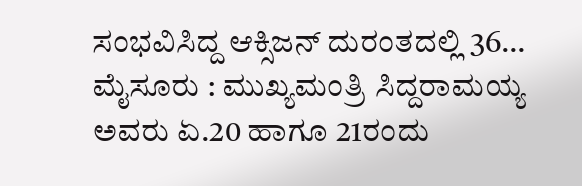ಸಂಭವಿಸಿದ್ದ ಆಕ್ಸಿಜನ್ ದುರಂತದಲ್ಲಿ 36…
ಮೈಸೂರು : ಮುಖ್ಯಮಂತ್ರಿ ಸಿದ್ದರಾಮಯ್ಯ ಅವರು ಏ.20 ಹಾಗೂ 21ರಂದು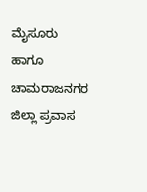ಮೈಸೂರು ಹಾಗೂ ಚಾಮರಾಜನಗರ ಜಿಲ್ಲಾ ಪ್ರವಾಸ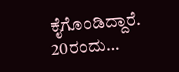ಕೈಗೊಂಡಿದ್ದಾರೆ. 20ರಂದು…